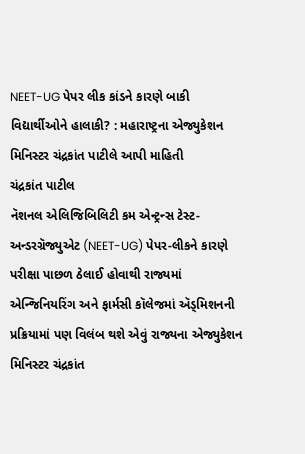NEET-UG પેપર લીક કાંડને કારણે બાકી વિદ્યાર્થીઓને હાલાકી? : મહારાષ્ટ્રના એજ્યુકેશન મિનિસ્ટર ચંદ્રકાંત પાટીલે આપી માહિતી
ચંદ્રકાંત પાટીલ
નૅશનલ એલિજિબિલિટી કમ એન્ટ્રન્સ ટેસ્ટ-અન્ડરગ્રૅજ્યુએટ (NEET-UG) પેપર-લીકને કારણે પરીક્ષા પાછળ ઠેલાઈ હોવાથી રાજ્યમાં એન્જિનિયરિંગ અને ફાર્મસી કૉલેજમાં ઍડ્મિશનની પ્રક્રિયામાં પણ વિલંબ થશે એવું રાજ્યના એજ્યુકેશન મિનિસ્ટર ચંદ્રકાંત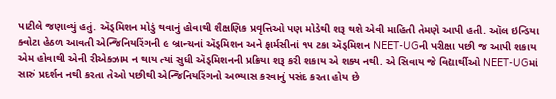પાટીલે જણાવ્યું હતું. ઍડ્મિશન મોડું થવાનું હોવાથી શૈક્ષણિક પ્રવૃત્તિઓ પણ મોડેથી શરૂ થશે એવી માહિતી તેમણે આપી હતી. ઑલ ઇન્ડિયા ક્વોટા હેઠળ આવતી એન્જિનિયરિંગની ૯ બ્રાન્ચનાં ઍડ્મિશન અને ફાર્મસીનાં ૧૫ ટકા ઍડ્મિશન NEET-UGની પરીક્ષા પછી જ આપી શકાય એમ હોવાથી એની રીએક્ઝામ ન થાય ત્યાં સુધી ઍડ્મિશનની પ્રક્રિયા શરૂ કરી શકાય એ શક્ય નથી. એ સિવાય જે વિદ્યાર્થીઓ NEET-UGમાં સારું પ્રદર્શન નથી કરતા તેઓ પછીથી એન્જિનિયરિંગનો અભ્યાસ કરવાનું પસંદ કરતા હોય છે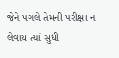જેને પગલે તેમની પરીક્ષા ન લેવાય ત્યાં સુધી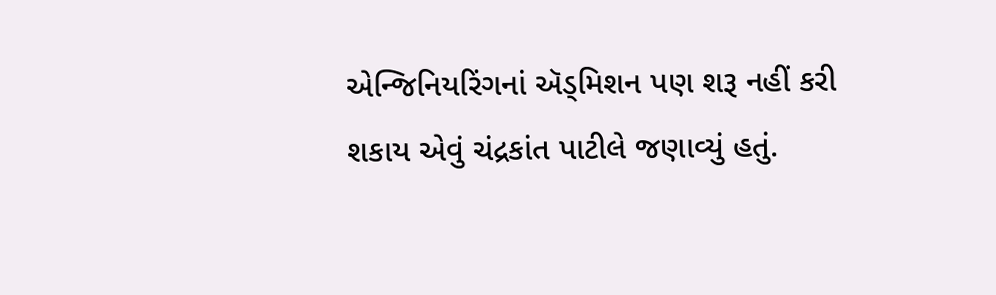એન્જિનિયરિંગનાં ઍડ્મિશન પણ શરૂ નહીં કરી શકાય એવું ચંદ્રકાંત પાટીલે જણાવ્યું હતું.